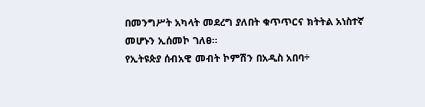በመንግሥት አካላት መደረግ ያለበት ቁጥጥርና ክትትል አነስተኛ መሆኑን ኢሰመኮ ገለፀ።
የኢትዩጵያ ሰብአዊ መብት ኮምሽን በአዲስ አበባ÷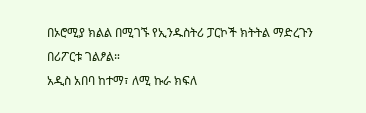በኦሮሚያ ክልል በሚገኙ የኢንዱስትሪ ፓርኮች ክትትል ማድረጉን በሪፖርቱ ገልፆል።
አዲስ አበባ ከተማ፣ ለሚ ኩራ ክፍለ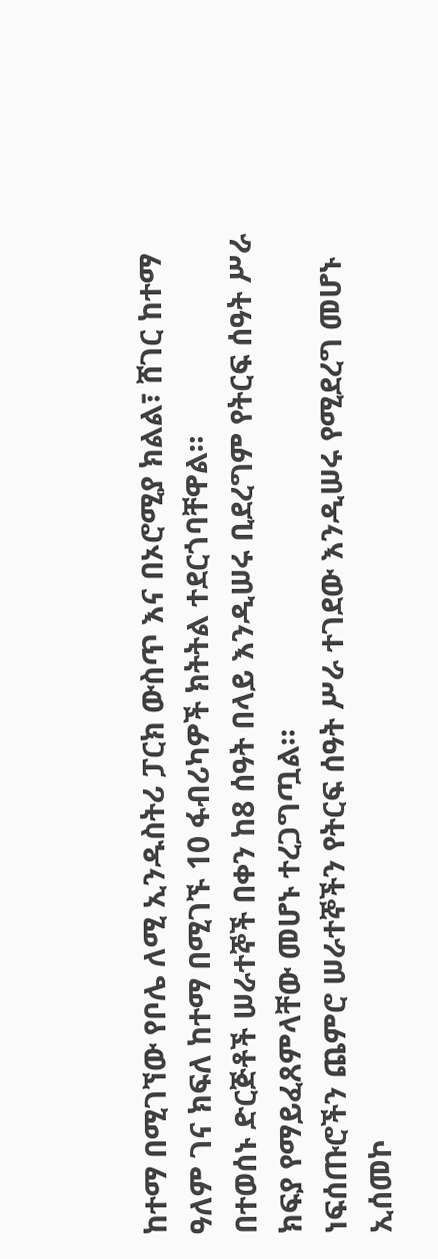ከተማ በሚገኘው የቦሌ ለሚ ኢንዱስትሪ ፓርክ ውስጥ እና በኦሮሚያ ክልል፣ ሸገር ከተማ ዓለም ገና ክፍለ ከተማ በሚገኙ 10 ፋብሪካዎች ክትትል ተደርጎባቸዋል።
በተወሰኑ ድርጅቶች ሠራተኞች በቀን ከ8 ሰዓት በላይ እንዲሠሩ ቢደረግም የትርፍ ሰዓት ሥራ ክፍያ የማይፈጸምላቸው መሆኑ ተረጋግጧል።
ነፍሰጡሮችን ጨምሮ ሠራተኞችን የትርፍ ሰዓት ሥራ ተገደው እንዲሠሩ የሚደረግ መሆኑ ኢሰመኮ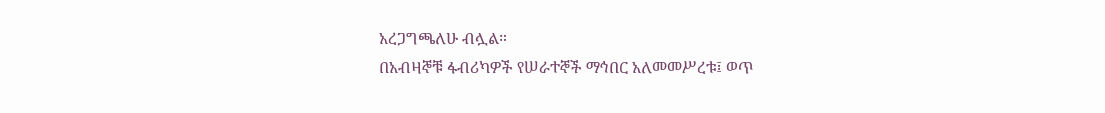አረጋግጫለሁ ብሏል።
በአብዛኞቹ ፋብሪካዎች የሠራተኞች ማኅበር አለመመሥረቱ፤ ወጥ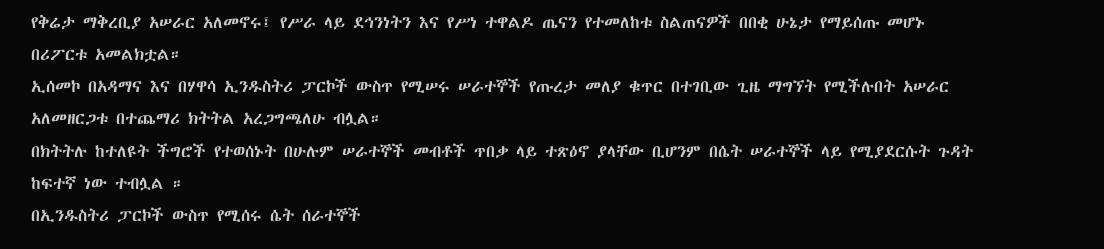የቅሬታ ማቅረቢያ አሠራር አለመኖሩ፤ የሥራ ላይ ደኅንነትን እና የሥነ ተዋልዶ ጤናን የተመለከቱ ስልጠናዎች በበቂ ሁኔታ የማይሰጡ መሆኑ በሪፖርቱ አመልክቷል።
ኢሰመኮ በአዳማና እና በሃዋሳ ኢንዱስትሪ ፓርኮች ውስጥ የሚሠሩ ሠራተኞች የጡረታ መለያ ቁጥር በተገቢው ጊዜ ማግኘት የሚችሉበት አሠራር አለመዘርጋቱ በተጨማሪ ክትትል አረጋግጫለሁ ብሏል።
በክትትሉ ከተለዩት ችግሮች የተወሰኑት በሁሉም ሠራተኞች መብቶች ጥበቃ ላይ ተጽዕኖ ያላቸው ቢሆንም በሴት ሠራተኞች ላይ የሚያደርሱት ጉዳት ከፍተኛ ነው ተብሏል ።
በኢንዱስትሪ ፓርኮች ውስጥ የሚሰሩ ሴት ሰራተኞች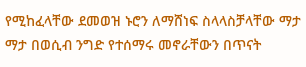የሚከፈላቸው ደመወዝ ኑሮን ለማሸነፍ ስላላስቻላቸው ማታ ማታ በወሲብ ንግድ የተሰማሩ መኖራቸውን በጥናት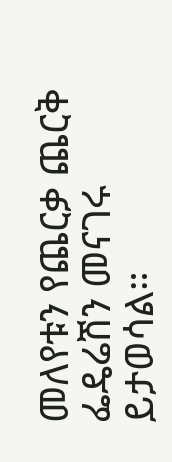መለየቱን የጨርቃ ጨርቅ ፌዴሬሽን መናገሩ ይታወሳል።